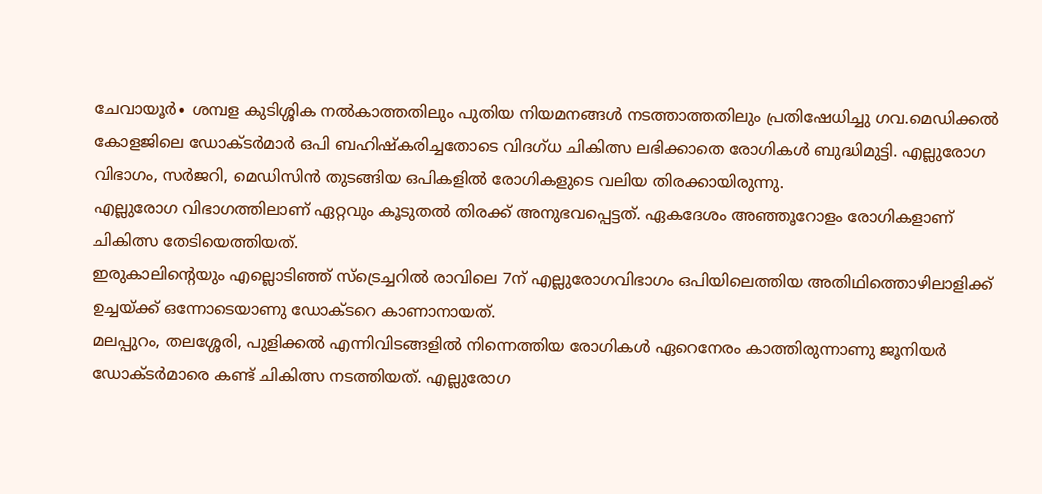ചേവായൂർ∙ ശമ്പള കുടിശ്ശിക നൽകാത്തതിലും പുതിയ നിയമനങ്ങൾ നടത്താത്തതിലും പ്രതിഷേധിച്ചു ഗവ.മെഡിക്കൽ കോളജിലെ ഡോക്ടർമാർ ഒപി ബഹിഷ്കരിച്ചതോടെ വിദഗ്ധ ചികിത്സ ലഭിക്കാതെ രോഗികൾ ബുദ്ധിമുട്ടി. എല്ലുരോഗ വിഭാഗം, സർജറി, മെഡിസിൻ തുടങ്ങിയ ഒപികളിൽ രോഗികളുടെ വലിയ തിരക്കായിരുന്നു.
എല്ലുരോഗ വിഭാഗത്തിലാണ് ഏറ്റവും കൂടുതൽ തിരക്ക് അനുഭവപ്പെട്ടത്. ഏകദേശം അഞ്ഞൂറോളം രോഗികളാണ് ചികിത്സ തേടിയെത്തിയത്.
ഇരുകാലിന്റെയും എല്ലൊടിഞ്ഞ് സ്ട്രെച്ചറിൽ രാവിലെ 7ന് എല്ലുരോഗവിഭാഗം ഒപിയിലെത്തിയ അതിഥിത്തൊഴിലാളിക്ക് ഉച്ചയ്ക്ക് ഒന്നോടെയാണു ഡോക്ടറെ കാണാനായത്.
മലപ്പുറം, തലശ്ശേരി, പുളിക്കൽ എന്നിവിടങ്ങളിൽ നിന്നെത്തിയ രോഗികൾ ഏറെനേരം കാത്തിരുന്നാണു ജൂനിയർ ഡോക്ടർമാരെ കണ്ട് ചികിത്സ നടത്തിയത്. എല്ലുരോഗ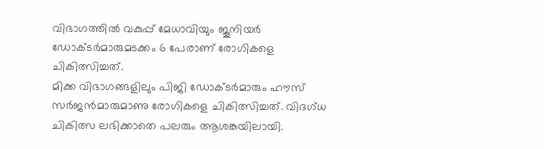വിഭാഗത്തിൽ വകുപ്പ് മേധാവിയും ജൂനിയർ ഡോക്ടർമാരുമടക്കം 6 പേരാണ് രോഗികളെ ചികിത്സിച്ചത്.
മിക്ക വിഭാഗങ്ങളിലും പിജി ഡോക്ടർമാരും ഹൗസ് സർജൻമാരുമാണു രോഗികളെ ചികിത്സിച്ചത്. വിദഗ്ധ ചികിത്സ ലഭിക്കാതെ പലരും ആശങ്കയിലായി.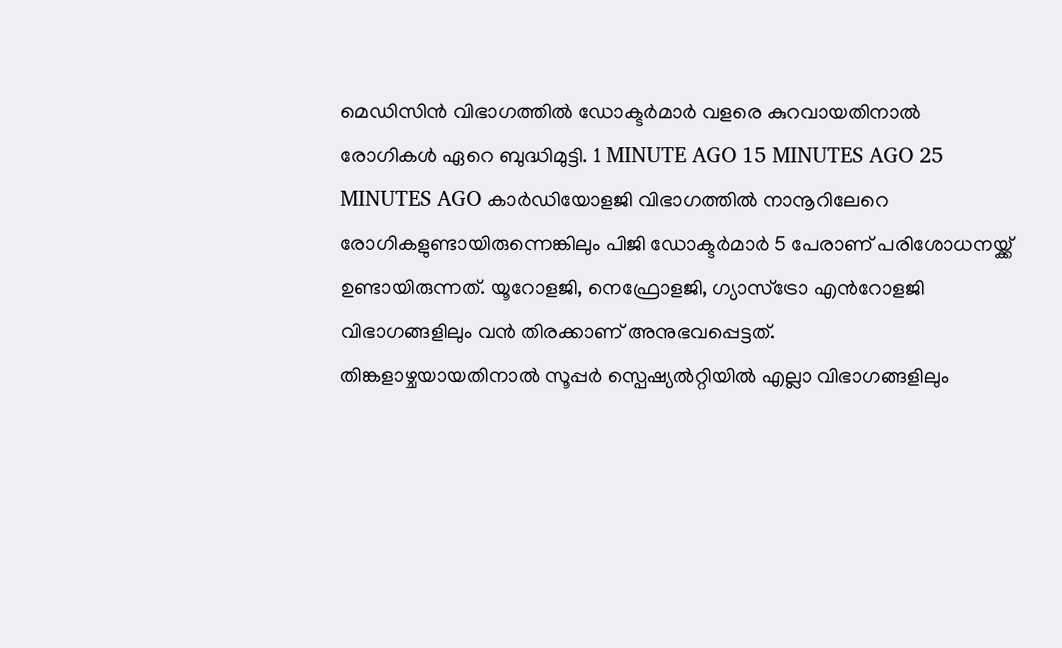മെഡിസിൻ വിഭാഗത്തിൽ ഡോക്ടർമാർ വളരെ കുറവായതിനാൽ രോഗികൾ ഏറെ ബുദ്ധിമുട്ടി. 1 MINUTE AGO 15 MINUTES AGO 25 MINUTES AGO കാർഡിയോളജി വിഭാഗത്തിൽ നാനൂറിലേറെ രോഗികളുണ്ടായിരുന്നെങ്കിലും പിജി ഡോക്ടർമാർ 5 പേരാണ് പരിശോധനയ്ക്ക് ഉണ്ടായിരുന്നത്. യൂറോളജി, നെഫ്രോളജി, ഗ്യാസ്ട്രോ എൻറോളജി വിഭാഗങ്ങളിലും വൻ തിരക്കാണ് അനുഭവപ്പെട്ടത്.
തിങ്കളാഴ്ചയായതിനാൽ സൂപ്പർ സ്പെഷ്യൽറ്റിയിൽ എല്ലാ വിഭാഗങ്ങളിലും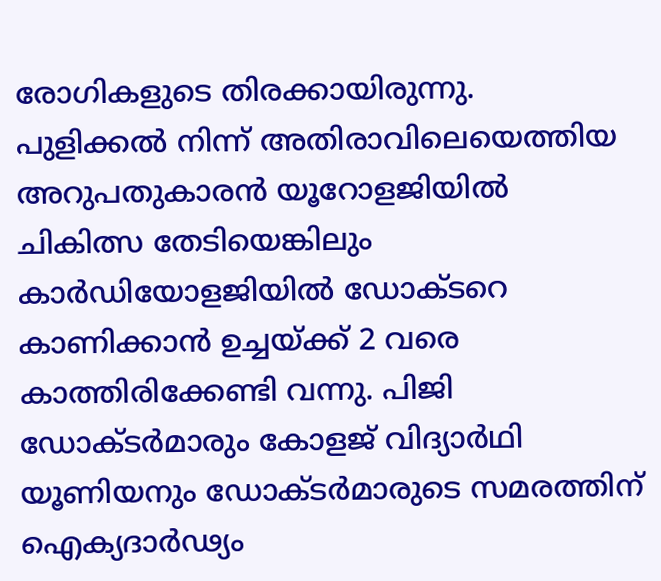രോഗികളുടെ തിരക്കായിരുന്നു.
പുളിക്കൽ നിന്ന് അതിരാവിലെയെത്തിയ അറുപതുകാരൻ യൂറോളജിയിൽ ചികിത്സ തേടിയെങ്കിലും കാർഡിയോളജിയിൽ ഡോക്ടറെ കാണിക്കാൻ ഉച്ചയ്ക്ക് 2 വരെ കാത്തിരിക്കേണ്ടി വന്നു. പിജി ഡോക്ടർമാരും കോളജ് വിദ്യാർഥി യൂണിയനും ഡോക്ടർമാരുടെ സമരത്തിന് ഐക്യദാർഢ്യം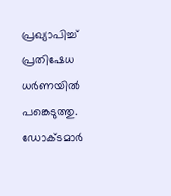പ്രഖ്യാപിച്ച് പ്രതിഷേധ ധർണയിൽ പങ്കെടുത്തു.
ഡോക്ടമാർ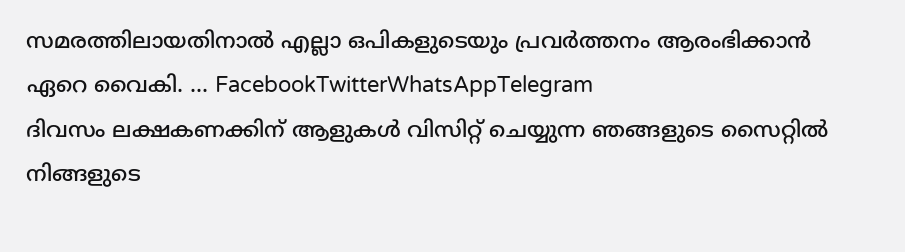സമരത്തിലായതിനാൽ എല്ലാ ഒപികളുടെയും പ്രവർത്തനം ആരംഭിക്കാൻ ഏറെ വൈകി. … FacebookTwitterWhatsAppTelegram
ദിവസം ലക്ഷകണക്കിന് ആളുകൾ വിസിറ്റ് ചെയ്യുന്ന ഞങ്ങളുടെ സൈറ്റിൽ നിങ്ങളുടെ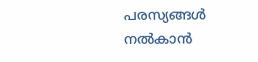പരസ്യങ്ങൾ നൽകാൻ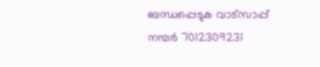ബന്ധപ്പെടുക വാട്സാപ്പ് നമ്പർ 7012309231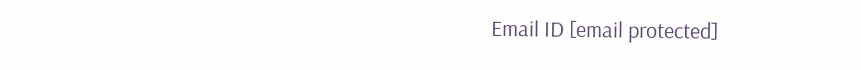Email ID [email protected]